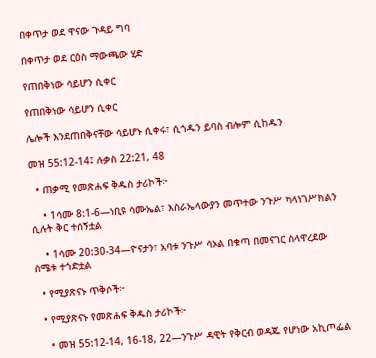በቀጥታ ወደ ዋናው ጉዳይ ግባ

በቀጥታ ወደ ርዕስ ማውጫው ሂድ

የጠበቅነው ሳይሆን ሲቀር

የጠበቅነው ሳይሆን ሲቀር

ሌሎች እንደጠበቅናቸው ሳይሆኑ ሲቀሩ፣ ሲጎዱን ይባስ ብሎም ሲከዱን

መዝ 55:12-14፤ ሉቃስ 22:21, 48

  • ጠቃሚ የመጽሐፍ ቅዱስ ታሪኮች፦

    • 1ሳሙ 8:1-6—ነቢዩ ሳሙኤል፣ እስራኤላውያን መጥተው ንጉሥ ካላነገሥክልን ሲሉት ቅር ተሰኝቷል

    • 1ሳሙ 20:30-34—ዮናታን፣ አባቱ ንጉሥ ሳኦል በቁጣ በመናገር ስላዋረደው ስሜቱ ተጎድቷል

  • የሚያጽናኑ ጥቅሶች፦

  • የሚያጽናኑ የመጽሐፍ ቅዱስ ታሪኮች፦

    • መዝ 55:12-14, 16-18, 22—ንጉሥ ዳዊት የቅርብ ወዳጁ የሆነው አኪጦፌል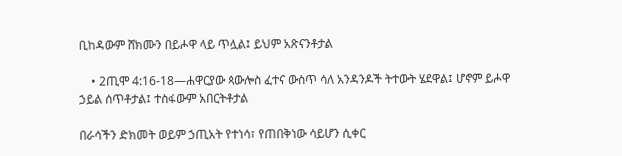ቢከዳውም ሸክሙን በይሖዋ ላይ ጥሏል፤ ይህም አጽናንቶታል

    • 2ጢሞ 4:16-18—ሐዋርያው ጳውሎስ ፈተና ውስጥ ሳለ አንዳንዶች ትተውት ሄደዋል፤ ሆኖም ይሖዋ ኃይል ሰጥቶታል፤ ተስፋውም አበርትቶታል

በራሳችን ድክመት ወይም ኃጢአት የተነሳ፣ የጠበቅነው ሳይሆን ሲቀር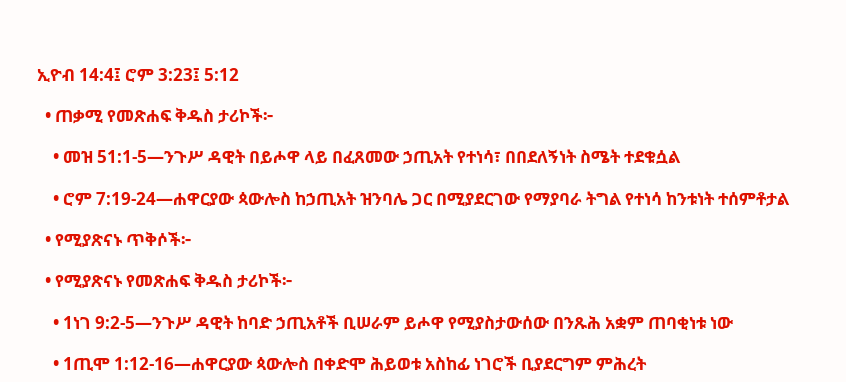ኢዮብ 14:4፤ ሮም 3:23፤ 5:12

  • ጠቃሚ የመጽሐፍ ቅዱስ ታሪኮች፦

    • መዝ 51:1-5—ንጉሥ ዳዊት በይሖዋ ላይ በፈጸመው ኃጢአት የተነሳ፣ በበደለኝነት ስሜት ተደቁሷል

    • ሮም 7:19-24—ሐዋርያው ጳውሎስ ከኃጢአት ዝንባሌ ጋር በሚያደርገው የማያባራ ትግል የተነሳ ከንቱነት ተሰምቶታል

  • የሚያጽናኑ ጥቅሶች፦

  • የሚያጽናኑ የመጽሐፍ ቅዱስ ታሪኮች፦

    • 1ነገ 9:2-5—ንጉሥ ዳዊት ከባድ ኃጢአቶች ቢሠራም ይሖዋ የሚያስታውሰው በንጹሕ አቋም ጠባቂነቱ ነው

    • 1ጢሞ 1:12-16—ሐዋርያው ጳውሎስ በቀድሞ ሕይወቱ አስከፊ ነገሮች ቢያደርግም ምሕረት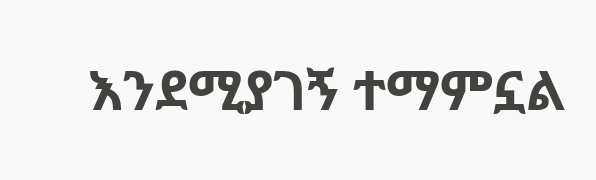እንደሚያገኝ ተማምኗል